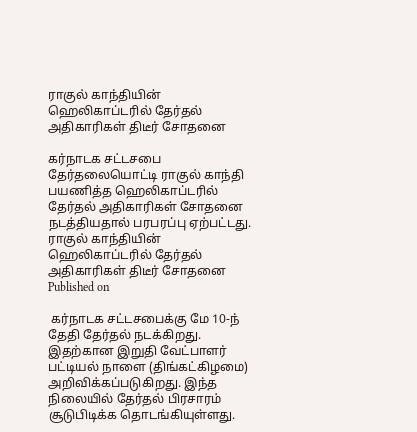ராகுல் காந்தியின் ஹெலிகாப்டரில் தேர்தல் அதிகாரிகள் திடீர் சோதனை

கர்நாடக சட்டசபை தேர்தலையொட்டி ராகுல் காந்தி பயணித்த ஹெலிகாப்டரில் தேர்தல் அதிகாரிகள் சோதனை நடத்தியதால் பரபரப்பு ஏற்பட்டது.
ராகுல் காந்தியின் ஹெலிகாப்டரில் தேர்தல் அதிகாரிகள் திடீர் சோதனை
Published on

 கர்நாடக சட்டசபைக்கு மே 10-ந் தேதி தேர்தல் நடக்கிறது. இதற்கான இறுதி வேட்பாளர் பட்டியல் நாளை (திங்கட்கிழமை) அறிவிக்கப்படுகிறது. இந்த நிலையில் தேர்தல் பிரசாரம் சூடுபிடிக்க தொடங்கியுள்ளது.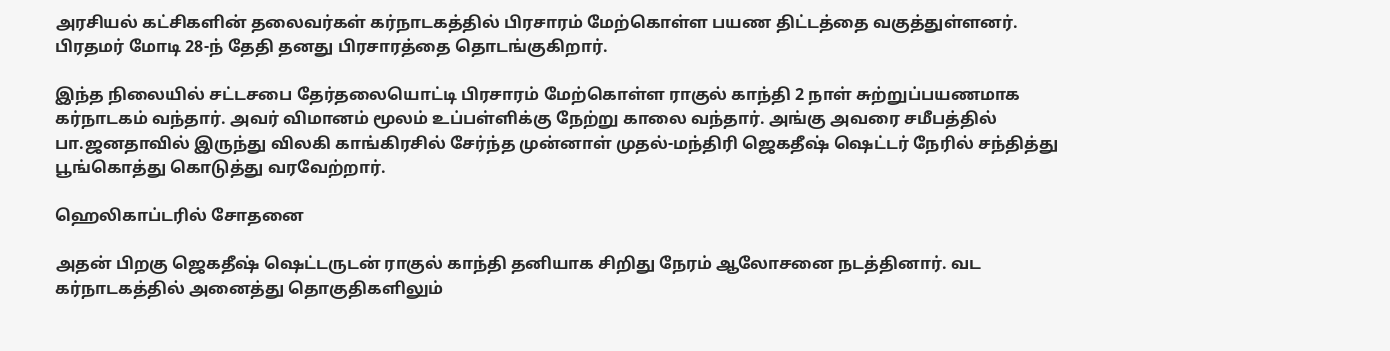அரசியல் கட்சிகளின் தலைவர்கள் கர்நாடகத்தில் பிரசாரம் மேற்கொள்ள பயண திட்டத்தை வகுத்துள்ளனர். பிரதமர் மோடி 28-ந் தேதி தனது பிரசாரத்தை தொடங்குகிறார்.

இந்த நிலையில் சட்டசபை தேர்தலையொட்டி பிரசாரம் மேற்கொள்ள ராகுல் காந்தி 2 நாள் சுற்றுப்பயணமாக கர்நாடகம் வந்தார். அவர் விமானம் மூலம் உப்பள்ளிக்கு நேற்று காலை வந்தார். அங்கு அவரை சமீபத்தில் பா.ஜனதாவில் இருந்து விலகி காங்கிரசில் சேர்ந்த முன்னாள் முதல்-மந்திரி ஜெகதீஷ் ஷெட்டர் நேரில் சந்தித்து பூங்கொத்து கொடுத்து வரவேற்றார்.

ஹெலிகாப்டரில் சோதனை

அதன் பிறகு ஜெகதீஷ் ஷெட்டருடன் ராகுல் காந்தி தனியாக சிறிது நேரம் ஆலோசனை நடத்தினார். வட கர்நாடகத்தில் அனைத்து தொகுதிகளிலும்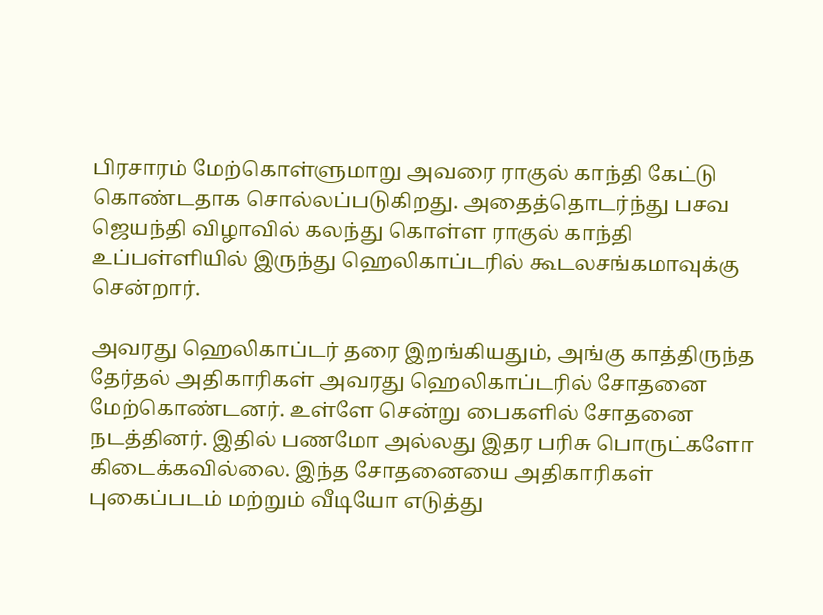பிரசாரம் மேற்கொள்ளுமாறு அவரை ராகுல் காந்தி கேட்டு கொண்டதாக சொல்லப்படுகிறது. அதைத்தொடர்ந்து பசவ ஜெயந்தி விழாவில் கலந்து கொள்ள ராகுல் காந்தி உப்பள்ளியில் இருந்து ஹெலிகாப்டரில் கூடலசங்கமாவுக்கு சென்றார்.

அவரது ஹெலிகாப்டர் தரை இறங்கியதும், அங்கு காத்திருந்த தேர்தல் அதிகாரிகள் அவரது ஹெலிகாப்டரில் சோதனை மேற்கொண்டனர். உள்ளே சென்று பைகளில் சோதனை நடத்தினர். இதில் பணமோ அல்லது இதர பரிசு பொருட்களோ கிடைக்கவில்லை. இந்த சோதனையை அதிகாரிகள் புகைப்படம் மற்றும் வீடியோ எடுத்து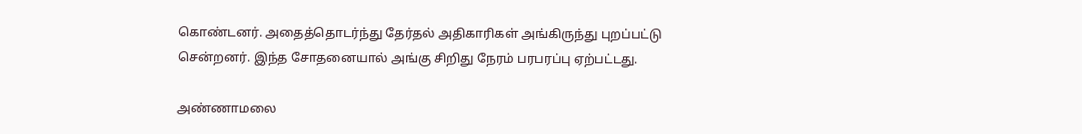கொண்டனர். அதைத்தொடர்ந்து தேர்தல் அதிகாரிகள் அங்கிருந்து புறப்பட்டு சென்றனர். இந்த சோதனையால் அங்கு சிறிது நேரம் பரபரப்பு ஏற்பட்டது.

அண்ணாமலை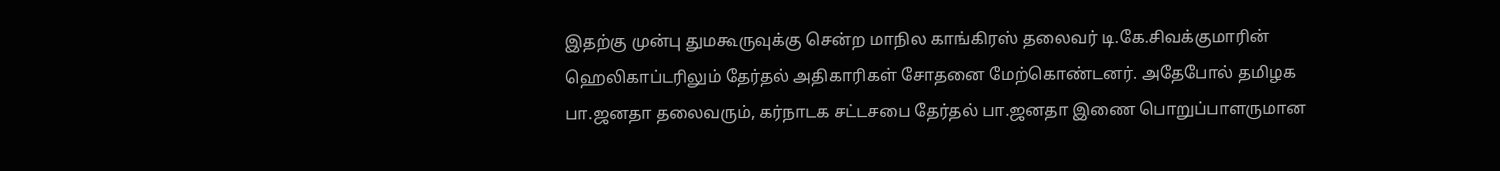இதற்கு முன்பு துமகூருவுக்கு சென்ற மாநில காங்கிரஸ் தலைவர் டி.கே.சிவக்குமாரின் ஹெலிகாப்டரிலும் தேர்தல் அதிகாரிகள் சோதனை மேற்கொண்டனர். அதேபோல் தமிழக பா.ஜனதா தலைவரும், கர்நாடக சட்டசபை தேர்தல் பா.ஜனதா இணை பொறுப்பாளருமான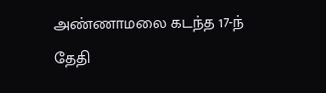அண்ணாமலை கடந்த 17-ந் தேதி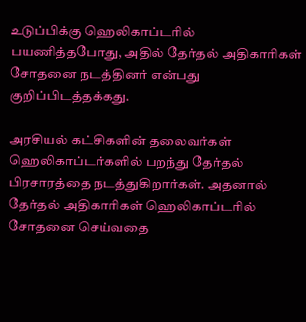உடுப்பிக்கு ஹெலிகாப்டரில் பயணித்தபோது, அதில் தேர்தல் அதிகாரிகள் சோதனை நடத்தினர் என்பது குறிப்பிடத்தக்கது.

அரசியல் கட்சிகளின் தலைவர்கள் ஹெலிகாப்டர்களில் பறந்து தேர்தல் பிரசாரத்தை நடத்துகிறார்கள். அதனால் தேர்தல் அதிகாரிகள் ஹெலிகாப்டரில் சோதனை செய்வதை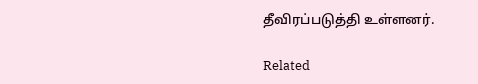தீவிரப்படுத்தி உள்ளனர்.

Related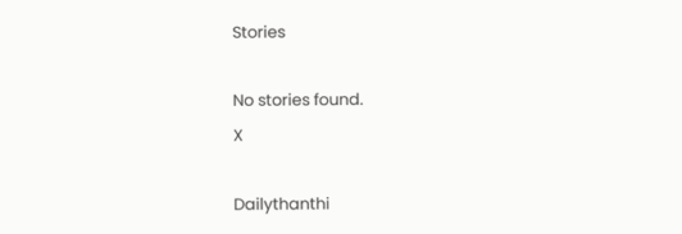Stories

No stories found.
X

Dailythanthi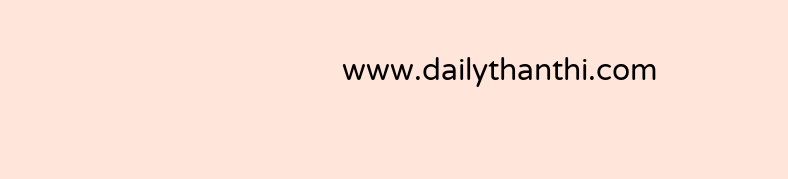www.dailythanthi.com